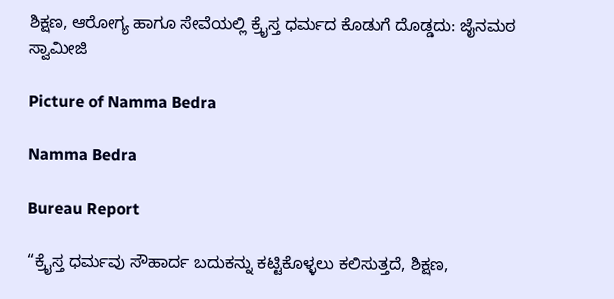ಶಿಕ್ಷಣ, ಆರೋಗ್ಯ ಹಾಗೂ ಸೇವೆಯಲ್ಲಿ ಕ್ರೈಸ್ತ ಧರ್ಮದ ಕೊಡುಗೆ ದೊಡ್ಡದು: ಜೈನಮಠ ಸ್ವಾಮೀಜಿ

Picture of Namma Bedra

Namma Bedra

Bureau Report

“ಕ್ರೈಸ್ತ ಧರ್ಮವು ಸೌಹಾರ್ದ ಬದುಕನ್ನು ಕಟ್ಟಿಕೊಳ್ಳಲು ಕಲಿಸುತ್ತದೆ, ಶಿಕ್ಷಣ,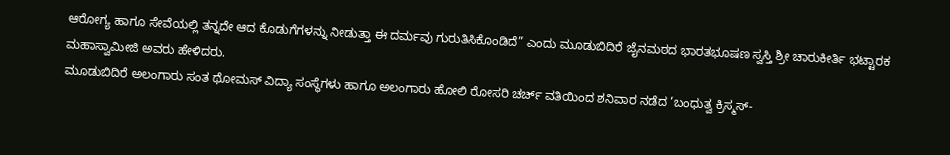ಆರೋಗ್ಯ ಹಾಗೂ ಸೇವೆಯಲ್ಲಿ ತನ್ನದೇ ಆದ ಕೊಡುಗೆಗಳನ್ನು ನೀಡುತ್ತಾ ಈ ದರ್ಮವು ಗುರುತಿಸಿಕೊಂಡಿದೆ” ಎಂದು ಮೂಡುಬಿದಿರೆ ಜೈನಮಠದ ಭಾರತಭೂಷಣ ಸ್ವಸ್ತಿ ಶ್ರೀ ಚಾರುಕೀರ್ತಿ ಭಟ್ಟಾರಕ ಮಹಾಸ್ವಾಮೀಜಿ ಅವರು ಹೇಳಿದರು.
ಮೂಡುಬಿದಿರೆ ಅಲಂಗಾರು ಸಂತ ಥೋಮಸ್ ವಿದ್ಯಾ ಸಂಸ್ಥೆಗಳು ಹಾಗೂ ಅಲಂಗಾರು ಹೋಲಿ ರೋಸರಿ ಚರ್ಚ್ ವತಿಯಿಂದ ಶನಿವಾರ ನಡೆದ ‘ಬಂಧುತ್ವ ಕ್ರಿಸ್ಮಸ್-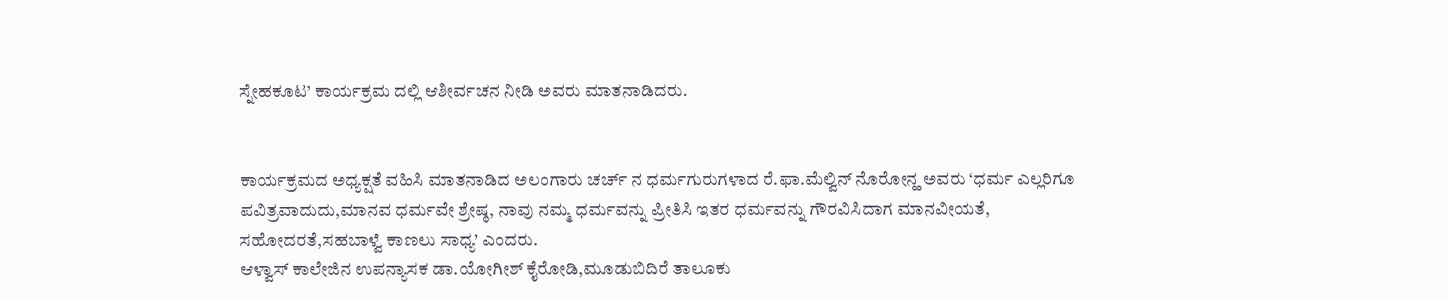ಸ್ನೇಹಕೂಟ’ ಕಾರ್ಯಕ್ರಮ ದಲ್ಲಿ ಆಶೀರ್ವಚನ ನೀಡಿ ಅವರು ಮಾತನಾಡಿದರು.


ಕಾರ್ಯಕ್ರಮದ ಅಧ್ಯಕ್ಷತೆ ವಹಿಸಿ ಮಾತನಾಡಿದ ಅಲಂಗಾರು ಚರ್ಚ್ ನ ಧರ್ಮಗುರುಗಳಾದ ರೆ.ಫಾ.ಮೆಲ್ವಿನ್ ನೊರೋನ್ಹ ಅವರು ‘ಧರ್ಮ ಎಲ್ಲರಿಗೂ ಪವಿತ್ರವಾದುದು,ಮಾನವ ಧರ್ಮವೇ ಶ್ರೇಷ್ಠ, ನಾವು ನಮ್ಮ ಧರ್ಮವನ್ನು ಪ್ರೀತಿಸಿ ಇತರ ಧರ್ಮವನ್ನು ಗೌರವಿಸಿದಾಗ ಮಾನವೀಯತೆ, ಸಹೋದರತೆ,ಸಹಬಾಳ್ವೆ ಕಾಣಲು ಸಾಧ್ಯ’ ಎಂದರು.
ಆಳ್ವಾಸ್ ಕಾಲೇಜಿನ ಉಪನ್ಯಾಸಕ ಡಾ.ಯೋಗೀಶ್ ಕೈರೋಡಿ,ಮೂಡುಬಿದಿರೆ ತಾಲೂಕು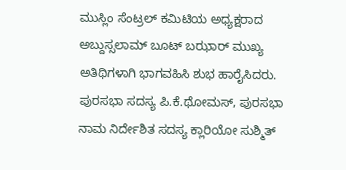ಮುಸ್ಲಿಂ ಸೆಂಟ್ರಲ್ ಕಮಿಟಿಯ ಅಧ್ಯಕ್ಷರಾದ ಅಬ್ದುಸ್ಸಲಾಮ್ ಬೂಟ್ ಬಝಾರ್ ಮುಖ್ಯ ಅತಿಥಿಗಳಾಗಿ ಭಾಗವಹಿಸಿ ಶುಭ ಹಾರೈಸಿದರು.
ಪುರಸಭಾ ಸದಸ್ಯ ಪಿ.ಕೆ.ಥೋಮಸ್, ಪುರಸಭಾ ನಾಮ ನಿರ್ದೇಶಿತ ಸದಸ್ಯ ಕ್ಲಾರಿಯೋ ಸುಶ್ಮಿತ್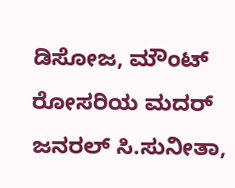ಡಿಸೋಜ, ಮೌಂಟ್ ರೋಸರಿಯ ಮದರ್ ಜನರಲ್ ಸಿ.ಸುನೀತಾ,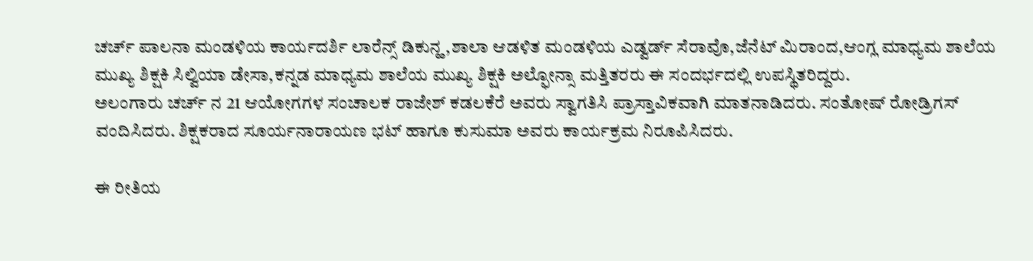ಚರ್ಚ್ ಪಾಲನಾ ಮಂಡಳಿಯ ಕಾರ್ಯದರ್ಶಿ ಲಾರೆನ್ಸ್ ಡಿಕುನ್ಹ,ಶಾಲಾ ಆಡಳಿತ ಮಂಡಳಿಯ ಎಡ್ವರ್ಡ್ ಸೆರಾವೊ,ಜೆನೆಟ್ ಮಿರಾಂದ,ಆಂಗ್ಲ ಮಾಧ್ಯಮ ಶಾಲೆಯ ಮುಖ್ಯ ಶಿಕ್ಷಕಿ ಸಿಲ್ವಿಯಾ ಡೇಸಾ,ಕನ್ನಡ ಮಾಧ್ಯಮ ಶಾಲೆಯ ಮುಖ್ಯ ಶಿಕ್ಷಕಿ ಅಲ್ಫೋನ್ಸಾ ಮತ್ತಿತರರು ಈ ಸಂದರ್ಭದಲ್ಲಿ ಉಪಸ್ಥಿತರಿದ್ದರು.
ಅಲಂಗಾರು ಚರ್ಚ್ ನ 21 ಆಯೋಗಗಳ ಸಂಚಾಲಕ ರಾಜೇಶ್ ಕಡಲಕೆರೆ ಅವರು ಸ್ವಾಗತಿಸಿ ಪ್ರಾಸ್ತಾವಿಕವಾಗಿ ಮಾತನಾಡಿದರು. ಸಂತೋಷ್ ರೋಡ್ರಿಗಸ್ ವಂದಿಸಿದರು. ಶಿಕ್ಷಕರಾದ ಸೂರ್ಯನಾರಾಯಣ ಭಟ್ ಹಾಗೂ ಕುಸುಮಾ ಅವರು ಕಾರ್ಯಕ್ರಮ ನಿರೂಪಿಸಿದರು.

ಈ ರೀತಿಯ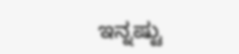ಇನ್ನಷ್ಟು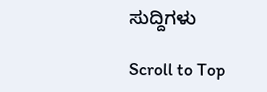ಸುದ್ದಿಗಳು

Scroll to Top